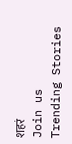शहरं
Join us
Trending Stories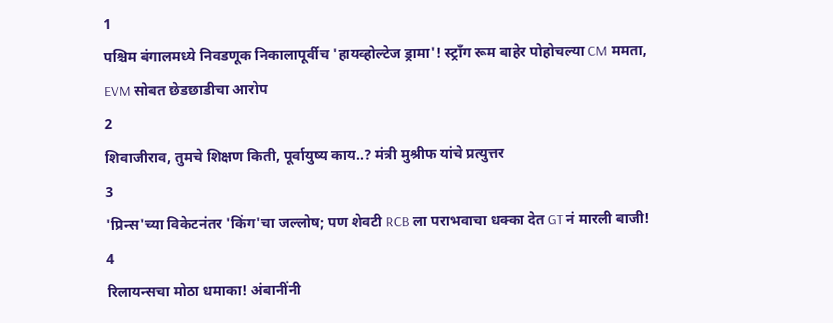1
पश्चिम बंगालमध्ये निवडणूक निकालापूर्वीच 'हायव्होल्टेज ड्रामा'! स्ट्राँग रूम बाहेर पोहोचल्या CM ममता, EVM सोबत छेडछाडीचा आरोप
2
शिवाजीराव, तुमचे शिक्षण किती, पूर्वायुष्य काय..? मंत्री मुश्रीफ यांचे प्रत्युत्तर
3
'प्रिन्स'च्या विकेटनंतर 'किंग'चा जल्लोष; पण शेवटी RCB ला पराभवाचा धक्का देत GT नं मारली बाजी!
4
रिलायन्सचा मोठा धमाका! अंबानींनी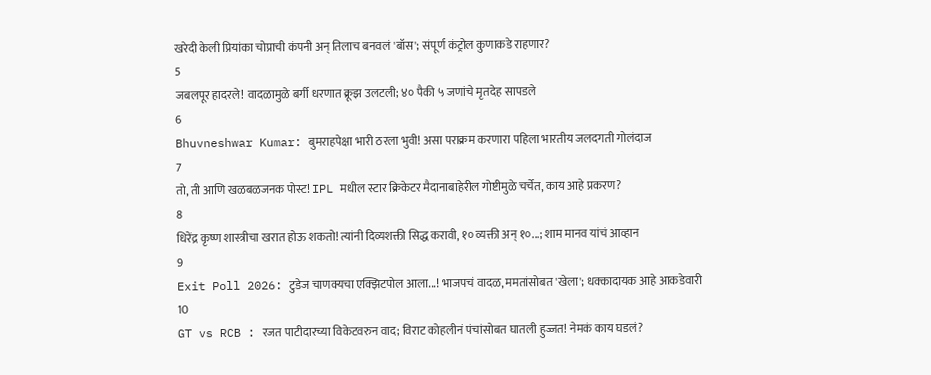खरेदी केली प्रियांका चोप्राची कंपनी अन् तिलाच बनवलं 'बॉस'; संपूर्ण कंट्रोल कुणाकडे राहणार?
5
जबलपूर हादरले! वादळामुळे बर्गी धरणात क्रूझ उलटली; ४० पैकी ५ जणांचे मृतदेह सापडले
6
Bhuvneshwar Kumar: बुमराहपेक्षा भारी ठरला भुवी! असा पराक्रम करणारा पहिला भारतीय जलदगती गोलंदाज
7
तो, ती आणि खळबळजनक पोस्ट! IPL मधील स्टार क्रिकेटर मैदानाबाहेरील गोष्टीमुळे चर्चेत, काय आहे प्रकरण?
8
धिरेंद्र कृष्ण शास्त्रीचा खरात होऊ शकतो! त्यांनी दिव्यशक्ती सिद्ध करावी, १० व्यक्ती अन् १०...; शाम मानव यांचं आव्हान
9
Exit Poll 2026: टुडेज चाणक्यचा एक्झिटपोल आला...! भाजपचं वादळ, ममतांसोबत 'खेला'; धक्कादायक आहे आकडेवारी
10
GT vs RCB : रजत पाटीदारच्या विकेटवरुन वाद; विराट कोहलीनं पंचांसोबत घातली हुज्जत! नेमकं काय घडलं?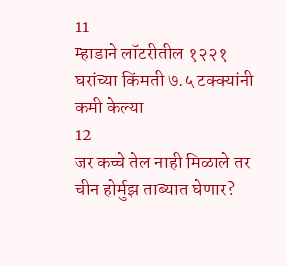11
म्हाडाने लॉटरीतील १२२१ घरांच्या किंमती ७.५ टक्क्यांनी कमी केल्या
12
जर कच्चे तेल नाही मिळाले तर चीन होर्मुझ ताब्यात घेणार?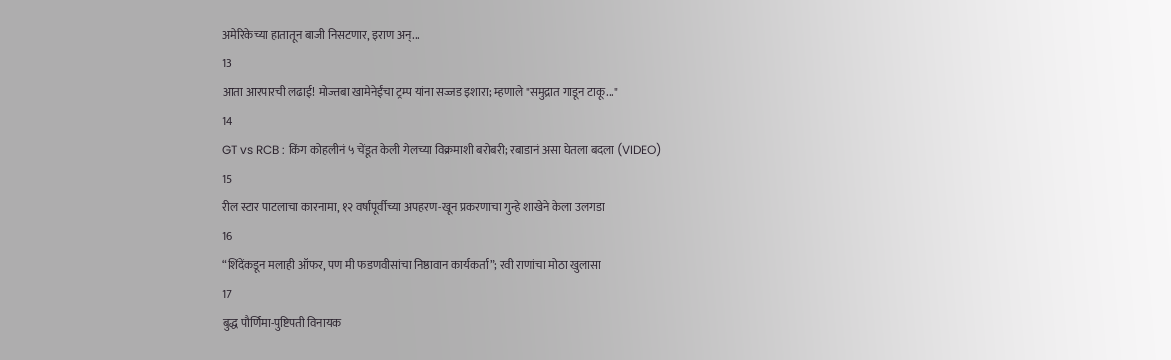अमेरिकेच्या हातातून बाजी निसटणार, इराण अन्...
13
आता आरपारची लढाई! मोज्तबा खामेनेईंचा ट्रम्प यांना सज्जड इशारा; म्हणाले "समुद्रात गाडून टाकू..."
14
GT vs RCB : किंग कोहलीनं ५ चेंडूत केली गेलच्या विक्रमाशी बरोबरी; रबाडानं असा घेतला बदला (VIDEO)
15
रील स्टार पाटलाचा कारनामा, १२ वर्षांपूर्वीच्या अपहरण-खून प्रकरणाचा गुन्हे शाखेने केला उलगडा
16
“शिंदेंकडून मलाही ऑफर, पण मी फडणवीसांचा निष्ठावान कार्यकर्ता”; रवी राणांचा मोठा खुलासा
17
बुद्ध पौर्णिमा-पुष्टिपती विनायक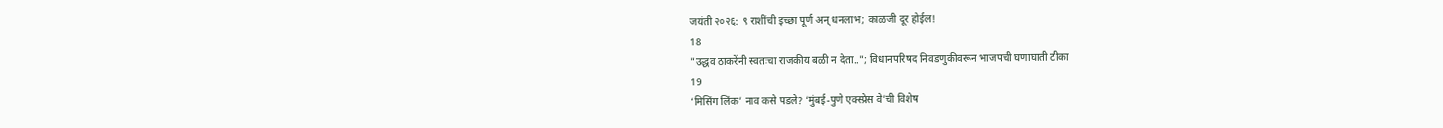जयंती २०२६: ९ राशींची इच्छा पूर्ण अन् धनलाभ; काळजी दूर होईल!
18
"उद्धव ठाकरेंनी स्वतःचा राजकीय बळी न देता.."; विधानपरिषद निवडणुकीवरून भाजपची घणाघाती टीका
19
‘मिसिंग लिंक’ नाव कसे पडले? ‘मुंबई-पुणे एक्स्प्रेस वे’ची विशेष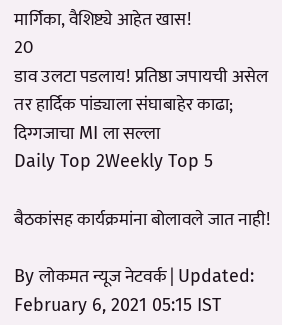मार्गिका, वैशिष्ट्ये आहेत खास!
20
डाव उलटा पडलाय! प्रतिष्ठा जपायची असेल तर हार्दिक पांड्याला संघाबाहेर काढा; दिग्गजाचा MI ला सल्ला
Daily Top 2Weekly Top 5

बैठकांसह कार्यक्रमांना बोलावले जात नाही!

By लोकमत न्यूज नेटवर्क | Updated: February 6, 2021 05:15 IST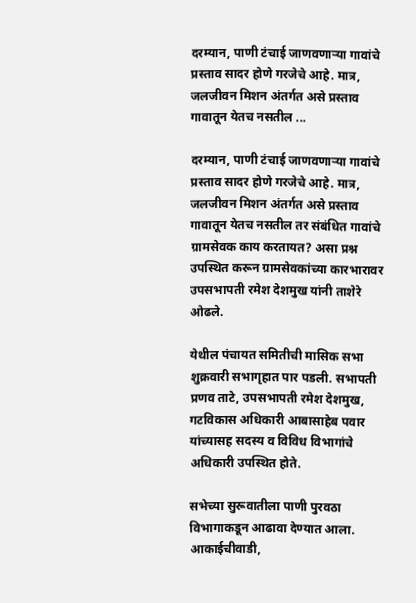दरम्यान, पाणी टंचाई जाणवणाऱ्या गावांचे प्रस्ताव सादर होणे गरजेचे आहे. मात्र, जलजीवन मिशन अंतर्गत असे प्रस्ताव गावातून येतच नसतील ...

दरम्यान, पाणी टंचाई जाणवणाऱ्या गावांचे प्रस्ताव सादर होणे गरजेचे आहे. मात्र, जलजीवन मिशन अंतर्गत असे प्रस्ताव गावातून येतच नसतील तर संबंधित गावांचे ग्रामसेवक काय करतायत? असा प्रश्न उपस्थित करून ग्रामसेवकांच्या कारभारावर उपसभापती रमेश देशमुख यांनी ताशेरे ओढले.

येथील पंचायत समितीची मासिक सभा शुक्रवारी सभागृहात पार पडली. सभापती प्रणव ताटे, उपसभापती रमेश देशमुख, गटविकास अधिकारी आबासाहेब पवार यांच्यासह सदस्य व विविध विभागांचे अधिकारी उपस्थित होते.

सभेच्या सुरूवातीला पाणी पुरवठा विभागाकडून आढावा देण्यात आला. आकाईचीवाडी,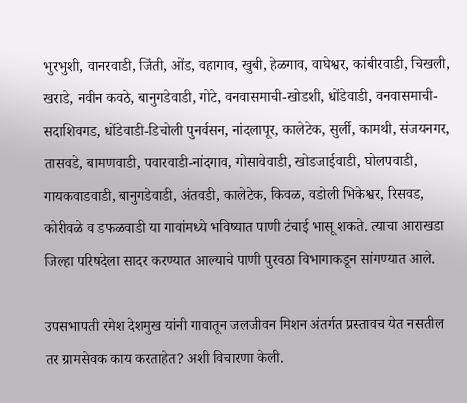भुरभुशी, वानरवाडी, जिंती, ओंड, वहागाव, खुबी, हेळगाव, वाघेश्वर, कांबीरवाडी, चिखली, खराडे, नवीन कवठे, बानुगडेवाडी, गोटे, वनवासमाची-खोडशी, धोंडेवाडी, वनवासमाची-सदाशिवगड, धोंडेवाडी-डिचोली पुनर्वसन, नांदलापूर, कालेटेक, सुर्ली, कामथी, संजयनगर, तासवडे, बामणवाडी, पवारवाडी-नांदगाव, गोसावेवाडी, खोडजाईवाडी, घोलपवाडी, गायकवाडवाडी, बानुगडेवाडी, अंतवडी, कालेटेक, किवळ, वडोली भिकेश्वर, रिसवड, कोरीवळे व डफळवाडी या गावांमध्ये भविष्यात पाणी टंचाई भासू शकते. त्याचा आराखडा जिल्हा परिषदेला सादर करण्यात आल्याचे पाणी पुरवठा विभागाकडून सांगण्यात आले.

उपसभापती रमेश देशमुख यांनी गावातून जलजीवन मिशन अंतर्गत प्रस्तावच येत नसतील तर ग्रामसेवक काय करताहेत? अशी विचारणा केली.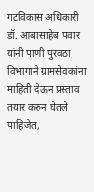गटविकास अधिकारी डॉ. आबासाहेब पवार यांनी पाणी पुरवठा विभागाने ग्रामसेवकांना माहिती देऊन प्रस्ताव तयार करुन घेतले पाहिजेत,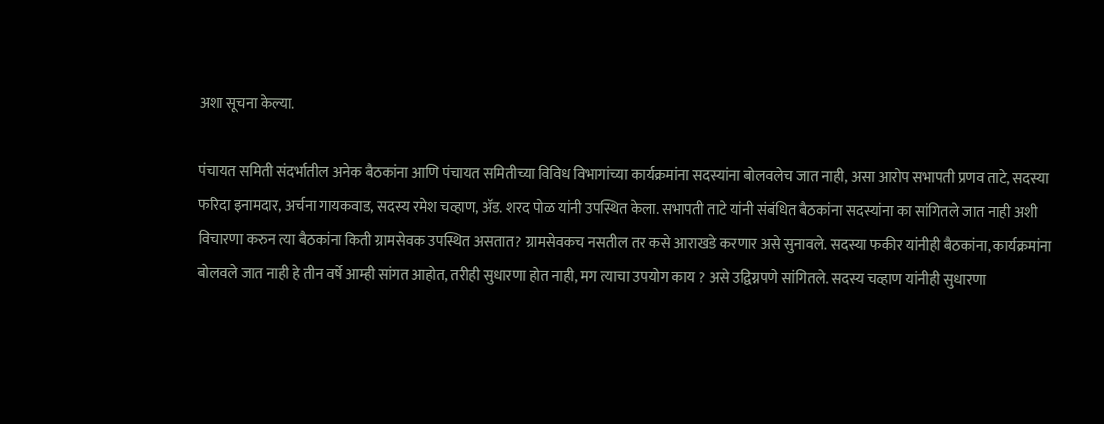अशा सूचना केल्या.

पंचायत समिती संदर्भातील अनेक बैठकांना आणि पंचायत समितीच्या विविध विभागांच्या कार्यक्रमांना सदस्यांना बोलवलेच जात नाही, असा आरोप सभापती प्रणव ताटे, सदस्या फरिदा इनामदार, अर्चना गायकवाड, सदस्य रमेश चव्हाण, अ‍ॅड. शरद पोळ यांनी उपस्थित केला. सभापती ताटे यांनी संबंधित बैठकांना सदस्यांना का सांगितले जात नाही अशी विचारणा करुन त्या बैठकांना किती ग्रामसेवक उपस्थित असतात? ग्रामसेवकच नसतील तर कसे आराखडे करणार असे सुनावले. सदस्या फकीर यांनीही बैठकांना, कार्यक्रमांना बोलवले जात नाही हे तीन वर्षे आम्ही सांगत आहोत, तरीही सुधारणा होत नाही, मग त्याचा उपयोग काय ? असे उद्विग्नपणे सांगितले. सदस्य चव्हाण यांनीही सुधारणा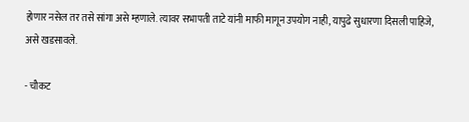होणार नसेल तर तसे सांगा असे म्हणाले. त्यावर सभापती ताटे यांनी माफी मागून उपयोग नाही, यापुढे सुधारणा दिसली पाहिजे, असे खडसावले.

- चौकट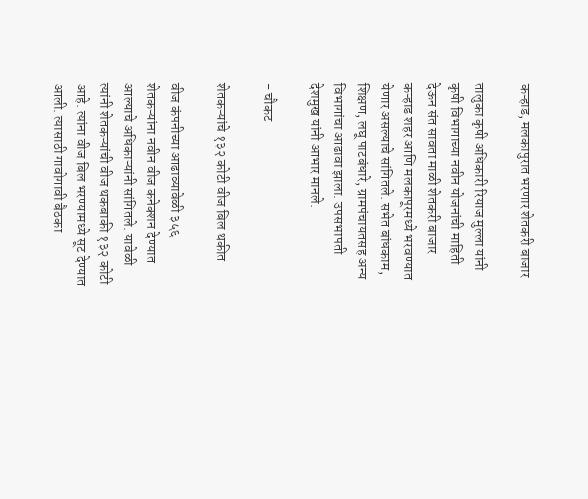कऱ्हाड, मलकापुरात भरणार शेतकरी बाजार

तालुका कृषी अधिकारी रियाज मुल्ला यांनी कृषी विभागाच्या नवीन योजनांची माहिती देऊन संत सावता माळी शेतकरी बाजार कऱ्हाड शहर आणि मलकापूरमध्ये भरवण्यात येणार असल्याचे सांगितले. सभेत बांधकाम, शिक्षण, लघू पाटबंधारे, ग्रामपंचायतसह अन्य विभागांचा आढावा झाला. उपसभापती देशमुख यांनी आभार मानले.

- चौकट

शेतकऱ्यांचे १३२ कोटी वीज बिल थकीत

वीज कंपनीच्या आढाव्यावेळी ३५६ शेतकऱ्यांना नवीन वीज कनेक्शन देण्यात आल्याचे अधिकाऱ्यांनी सांगितले. यावेळी त्यांनी शेतकऱ्यांची वीज थकबाकी १३२ कोटी आहे. त्यांना वीज बिल भरण्यामध्ये सूट देण्यात आली. त्यासाठी गावोगावी बैठका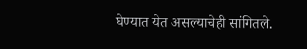घेण्यात येत असल्याचेही सांगितले.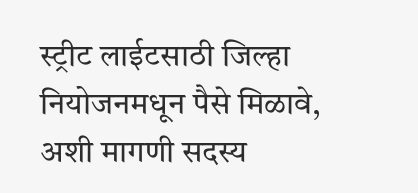स्ट्रीट लाईटसाठी जिल्हा नियोजनमधून पैसे मिळावे, अशी मागणी सदस्य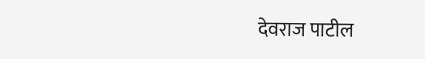देवराज पाटील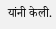यांनी केली.